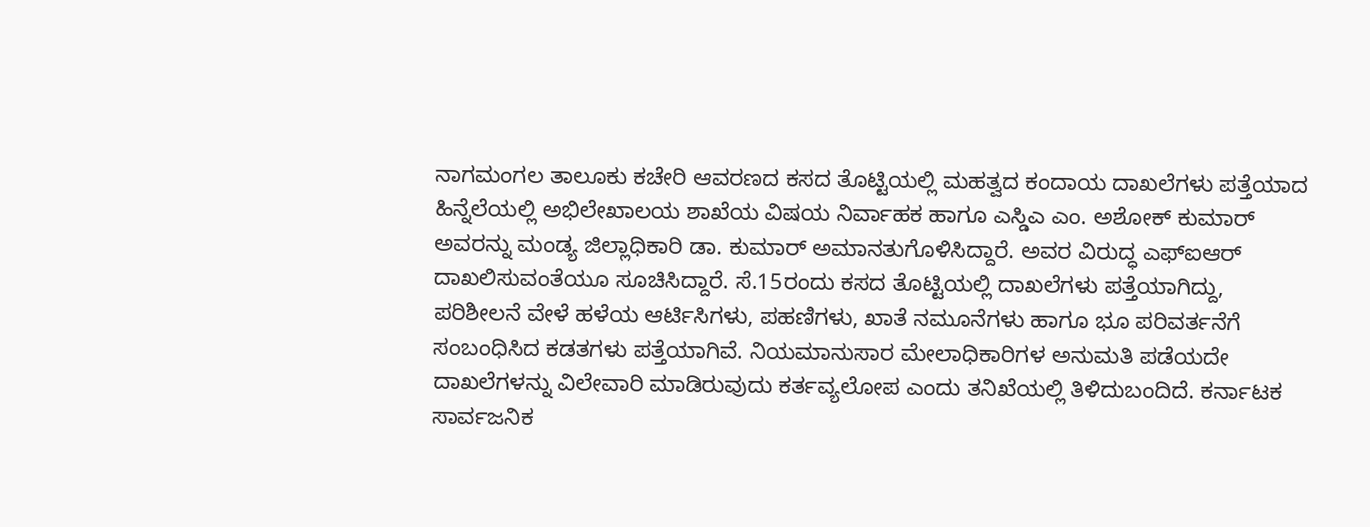ನಾಗಮಂಗಲ ತಾಲೂಕು ಕಚೇರಿ ಆವರಣದ ಕಸದ ತೊಟ್ಟಿಯಲ್ಲಿ ಮಹತ್ವದ ಕಂದಾಯ ದಾಖಲೆಗಳು ಪತ್ತೆಯಾದ ಹಿನ್ನೆಲೆಯಲ್ಲಿ ಅಭಿಲೇಖಾಲಯ ಶಾಖೆಯ ವಿಷಯ ನಿರ್ವಾಹಕ ಹಾಗೂ ಎಸ್ಡಿಎ ಎಂ. ಅಶೋಕ್ ಕುಮಾರ್ ಅವರನ್ನು ಮಂಡ್ಯ ಜಿಲ್ಲಾಧಿಕಾರಿ ಡಾ. ಕುಮಾರ್ ಅಮಾನತುಗೊಳಿಸಿದ್ದಾರೆ. ಅವರ ವಿರುದ್ಧ ಎಫ್ಐಆರ್ ದಾಖಲಿಸುವಂತೆಯೂ ಸೂಚಿಸಿದ್ದಾರೆ. ಸೆ.15ರಂದು ಕಸದ ತೊಟ್ಟಿಯಲ್ಲಿ ದಾಖಲೆಗಳು ಪತ್ತೆಯಾಗಿದ್ದು, ಪರಿಶೀಲನೆ ವೇಳೆ ಹಳೆಯ ಆರ್ಟಿಸಿಗಳು, ಪಹಣಿಗಳು, ಖಾತೆ ನಮೂನೆಗಳು ಹಾಗೂ ಭೂ ಪರಿವರ್ತನೆಗೆ ಸಂಬಂಧಿಸಿದ ಕಡತಗಳು ಪತ್ತೆಯಾಗಿವೆ. ನಿಯಮಾನುಸಾರ ಮೇಲಾಧಿಕಾರಿಗಳ ಅನುಮತಿ ಪಡೆಯದೇ ದಾಖಲೆಗಳನ್ನು ವಿಲೇವಾರಿ ಮಾಡಿರುವುದು ಕರ್ತವ್ಯಲೋಪ ಎಂದು ತನಿಖೆಯಲ್ಲಿ ತಿಳಿದುಬಂದಿದೆ. ಕರ್ನಾಟಕ ಸಾರ್ವಜನಿಕ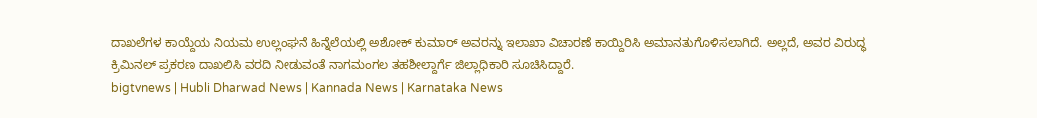ದಾಖಲೆಗಳ ಕಾಯ್ದೆಯ ನಿಯಮ ಉಲ್ಲಂಘನೆ ಹಿನ್ನೆಲೆಯಲ್ಲಿ ಅಶೋಕ್ ಕುಮಾರ್ ಅವರನ್ನು ಇಲಾಖಾ ವಿಚಾರಣೆ ಕಾಯ್ದಿರಿಸಿ ಅಮಾನತುಗೊಳಿಸಲಾಗಿದೆ. ಅಲ್ಲದೆ, ಅವರ ವಿರುದ್ಧ ಕ್ರಿಮಿನಲ್ ಪ್ರಕರಣ ದಾಖಲಿಸಿ ವರದಿ ನೀಡುವಂತೆ ನಾಗಮಂಗಲ ತಹಶೀಲ್ದಾರ್ಗೆ ಜಿಲ್ಲಾಧಿಕಾರಿ ಸೂಚಿಸಿದ್ದಾರೆ.
bigtvnews | Hubli Dharwad News | Kannada News | Karnataka News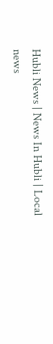Hubli News | News In Hubli | Local news